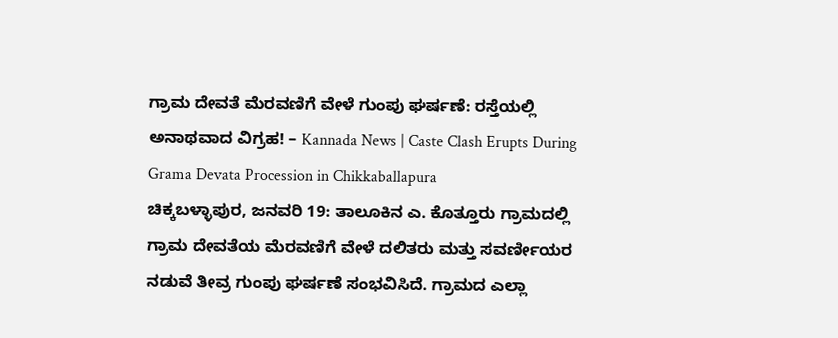ಗ್ರಾಮ ದೇವತೆ ಮೆರವಣಿಗೆ ವೇಳೆ ಗುಂಪು ಘರ್ಷಣೆ: ರಸ್ತೆಯಲ್ಲಿ ಅನಾಥವಾದ ವಿಗ್ರಹ! – Kannada News | Caste Clash Erupts During Grama Devata Procession in Chikkaballapura
ಚಿಕ್ಕಬಳ್ಳಾಪುರ, ಜನವರಿ 19: ತಾಲೂಕಿನ ಎ. ಕೊತ್ತೂರು ಗ್ರಾಮದಲ್ಲಿ ಗ್ರಾಮ ದೇವತೆಯ ಮೆರವಣಿಗೆ ವೇಳೆ ದಲಿತರು ಮತ್ತು ಸವರ್ಣೀಯರ ನಡುವೆ ತೀವ್ರ ಗುಂಪು ಘರ್ಷಣೆ ಸಂಭವಿಸಿದೆ. ಗ್ರಾಮದ ಎಲ್ಲಾ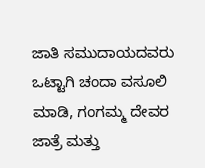ಜಾತಿ ಸಮುದಾಯದವರು ಒಟ್ಟಾಗಿ ಚಂದಾ ವಸೂಲಿ ಮಾಡಿ, ಗಂಗಮ್ಮ ದೇವರ ಜಾತ್ರೆ ಮತ್ತು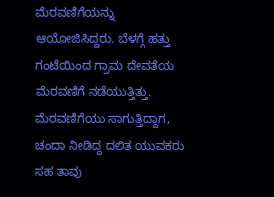ಮೆರವಣಿಗೆಯನ್ನು ಆಯೋಜಿಸಿದ್ದರು. ಬೆಳಗ್ಗೆ ಹತ್ತು ಗಂಟೆಯಿಂದ ಗ್ರಾಮ ದೇವತೆಯ ಮೆರವಣಿಗೆ ನಡೆಯುತ್ತಿತ್ತು. ಮೆರವಣಿಗೆಯು ಸಾಗುತ್ತಿದ್ದಾಗ, ಚಂದಾ ನೀಡಿದ್ದ ದಲಿತ ಯುವಕರು ಸಹ ತಾವು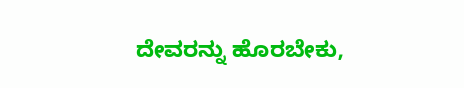ದೇವರನ್ನು ಹೊರಬೇಕು,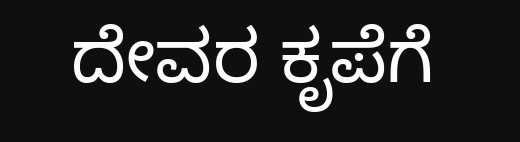ದೇವರ ಕೃಪೆಗೆ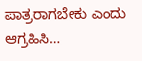ಪಾತ್ರರಾಗಬೇಕು ಎಂದು ಆಗ್ರಹಿಸಿ…